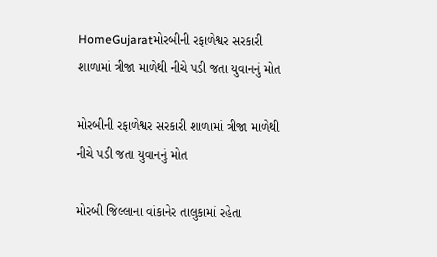HomeGujaratમોરબીની રફાળેશ્વર સરકારી શાળામાં ત્રીજા માળેથી નીચે પડી જતા યુવાનનું મોત

મોરબીની રફાળેશ્વર સરકારી શાળામાં ત્રીજા માળેથી નીચે પડી જતા યુવાનનું મોત

મોરબી જિલ્લાના વાંકાનેર તાલુકામાં રહેતા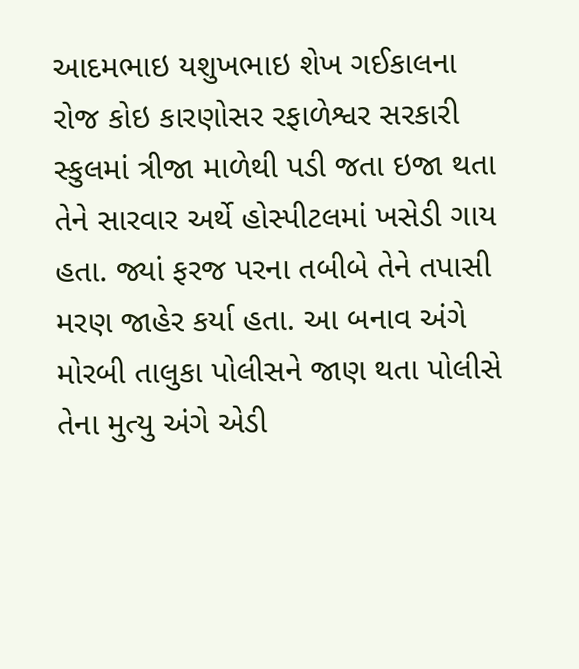આદમભાઇ યશુખભાઇ શેખ ગઈકાલના રોજ કોઇ કારણોસર રફાળેશ્વર સરકારી સ્કુલમાં ત્રીજા માળેથી પડી જતા ઇજા થતા તેને સારવાર અર્થે હોસ્પીટલમાં ખસેડી ગાય હતા. જ્યાં ફરજ પરના તબીબે તેને તપાસી મરણ જાહેર કર્યા હતા. આ બનાવ અંગે મોરબી તાલુકા પોલીસને જાણ થતા પોલીસે તેના મુત્યુ અંગે એડી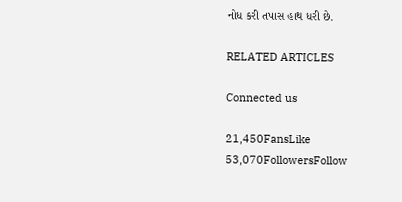નોધ કરી તપાસ હાથ ધરી છે.

RELATED ARTICLES

Connected us

21,450FansLike
53,070FollowersFollow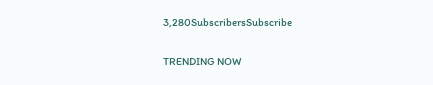3,280SubscribersSubscribe

TRENDING NOW